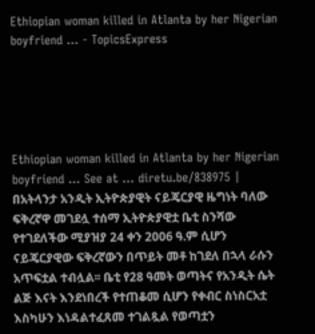Ethiopian woman killed in Atlanta by her Nigerian boyfriend ... - TopicsExpress





Ethiopian woman killed in Atlanta by her Nigerian boyfriend ... See at ... diretu.be/838975 | በአትላንታ አንዲት ኢትዮጵያዊት ናይጄርያዊ ዜግነት ባለው ፍቅረኛዋ መገደሏ ተሰማ ኢትዮጵያዊቷ ቤቲ ስንሻው የተገደለችው ሚያዝያ 24 ቀን 2006 ዓ.ም ሲሆን ናይጄርያዊው ፍቅረኛውን በጥይት መቶ ከገደለ በኋላ ራሱን አጥፍቷል ተብሏል፡፡ ቤቲ የ28 ዓመት ወጣትና የአንዲት ሴት ልጅ እናት እንደነበረች የተጠቆመ ሲሆን የቀብር ስነስርአቷ እስካሁን እነዳልተፈጸመ ተገልጿል የወጣቷን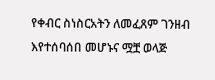የቀብር ስነስርአትን ለመፈጸም ገንዘብ እየተሰባሰበ መሆኑና ሟቿ ወላጅ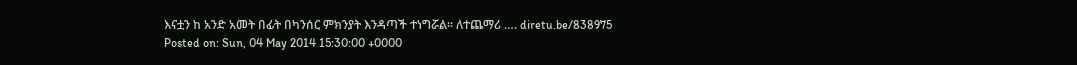እናቷን ከ አንድ አመት በፊት በካንሰር ምክንያት እንዳጣች ተነግሯል፡፡ ለተጨማሪ …. diretu.be/838975
Posted on: Sun, 04 May 2014 15:30:00 +0000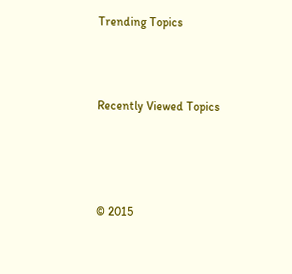Trending Topics



Recently Viewed Topics




© 2015